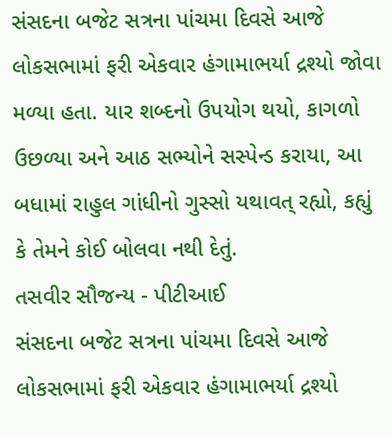સંસદના બજેટ સત્રના પાંચમા દિવસે આજે લોકસભામાં ફરી એકવાર હંગામાભર્યા દ્રશ્યો જોવા મળ્યા હતા. યાર શબ્દનો ઉપયોગ થયો, કાગળો ઉછળ્યા અને આઠ સભ્યોને સસ્પેન્ડ કરાયા, આ બધામાં રાહુલ ગાંધીનો ગુસ્સો યથાવત્ રહ્યો, કહ્યું કે તેમને કોઈ બોલવા નથી દેતું.
તસવીર સૌજન્ય - પીટીઆઈ
સંસદના બજેટ સત્રના પાંચમા દિવસે આજે લોકસભામાં ફરી એકવાર હંગામાભર્યા દ્રશ્યો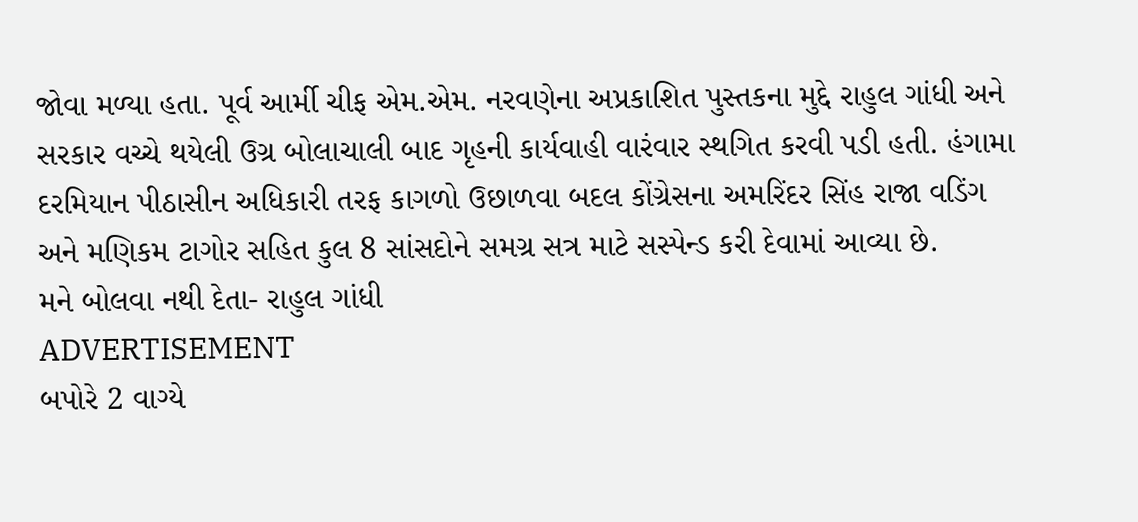જોવા મળ્યા હતા. પૂર્વ આર્મી ચીફ એમ.એમ. નરવણેના અપ્રકાશિત પુસ્તકના મુદ્દે રાહુલ ગાંધી અને સરકાર વચ્ચે થયેલી ઉગ્ર બોલાચાલી બાદ ગૃહની કાર્યવાહી વારંવાર સ્થગિત કરવી પડી હતી. હંગામા દરમિયાન પીઠાસીન અધિકારી તરફ કાગળો ઉછાળવા બદલ કોંગ્રેસના અમરિંદર સિંહ રાજા વડિંગ અને મણિકમ ટાગોર સહિત કુલ 8 સાંસદોને સમગ્ર સત્ર માટે સસ્પેન્ડ કરી દેવામાં આવ્યા છે.
મને બોલવા નથી દેતા- રાહુલ ગાંધી
ADVERTISEMENT
બપોરે 2 વાગ્યે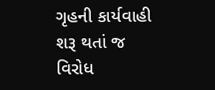ગૃહની કાર્યવાહી શરૂ થતાં જ વિરોધ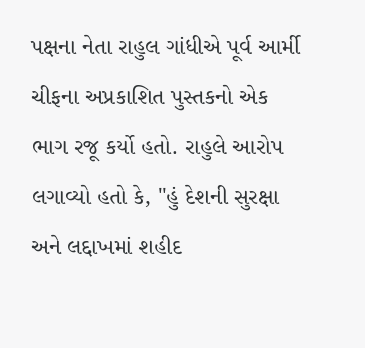પક્ષના નેતા રાહુલ ગાંધીએ પૂર્વ આર્મી ચીફના અપ્રકાશિત પુસ્તકનો એક ભાગ રજૂ કર્યો હતો. રાહુલે આરોપ લગાવ્યો હતો કે, "હું દેશની સુરક્ષા અને લદ્દાખમાં શહીદ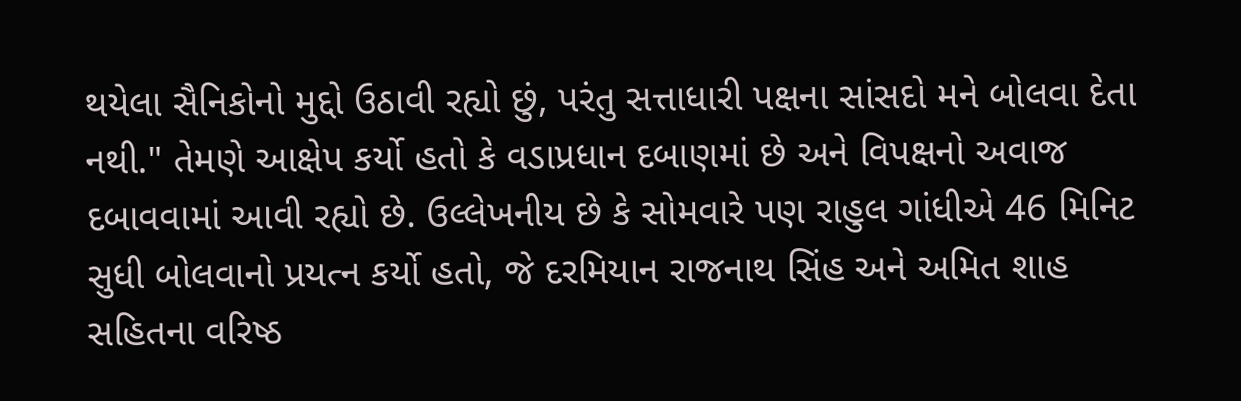થયેલા સૈનિકોનો મુદ્દો ઉઠાવી રહ્યો છું, પરંતુ સત્તાધારી પક્ષના સાંસદો મને બોલવા દેતા નથી." તેમણે આક્ષેપ કર્યો હતો કે વડાપ્રધાન દબાણમાં છે અને વિપક્ષનો અવાજ દબાવવામાં આવી રહ્યો છે. ઉલ્લેખનીય છે કે સોમવારે પણ રાહુલ ગાંધીએ 46 મિનિટ સુધી બોલવાનો પ્રયત્ન કર્યો હતો, જે દરમિયાન રાજનાથ સિંહ અને અમિત શાહ સહિતના વરિષ્ઠ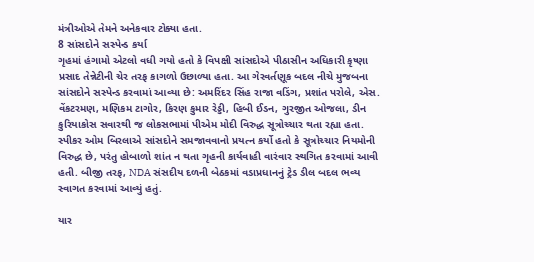મંત્રીઓએ તેમને અનેકવાર ટોક્યા હતા.
8 સાંસદોને સસ્પેન્ડ કર્યા
ગૃહમાં હંગામો એટલો વધી ગયો હતો કે વિપક્ષી સાંસદોએ પીઠાસીન અધિકારી કૃષ્ણા પ્રસાદ તેન્નેટીની ચેર તરફ કાગળો ઉછાળ્યા હતા. આ ગેરવર્તણૂક બદલ નીચે મુજબના સાંસદોને સસ્પેન્ડ કરવામાં આવ્યા છે: અમરિંદર સિંહ રાજા વડિંગ, પ્રશાંત પરોલે, એસ. વેંકટરમણ, મણિકમ ટાગોર, કિરણ કુમાર રેડ્ડી, હિબી ઈડન, ગુરજીત ઓજલા, ડીન કુરિયાકોસ સવારથી જ લોકસભામાં પીએમ મોદી વિરુદ્ધ સૂત્રોચ્ચાર થતા રહ્યા હતા. સ્પીકર ઓમ બિરલાએ સાંસદોને સમજાવવાનો પ્રયત્ન કર્યો હતો કે સૂત્રોચ્ચાર નિયમોની વિરુદ્ધ છે, પરંતુ હોબાળો શાંત ન થતા ગૃહની કાર્યવાહી વારંવાર સ્થગિત કરવામાં આવી હતી. બીજી તરફ, NDA સંસદીય દળની બેઠકમાં વડાપ્રધાનનું ટ્રેડ ડીલ બદલ ભવ્ય સ્વાગત કરવામાં આવ્યું હતું.

યાર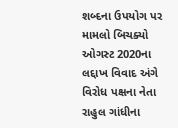શબ્દના ઉપયોગ પર મામલો બિચક્યો
ઓગસ્ટ 2020ના લદ્દાખ વિવાદ અંગે વિરોધ પક્ષના નેતા રાહુલ ગાંધીના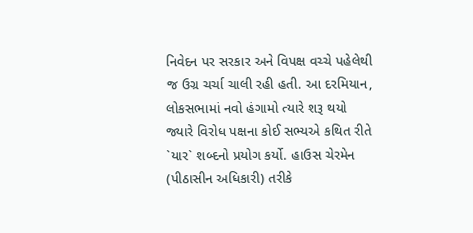નિવેદન પર સરકાર અને વિપક્ષ વચ્ચે પહેલેથી જ ઉગ્ર ચર્ચા ચાલી રહી હતી. આ દરમિયાન, લોકસભામાં નવો હંગામો ત્યારે શરૂ થયો જ્યારે વિરોધ પક્ષના કોઈ સભ્યએ કથિત રીતે `યાર` શબ્દનો પ્રયોગ કર્યો. હાઉસ ચેરમેન (પીઠાસીન અધિકારી) તરીકે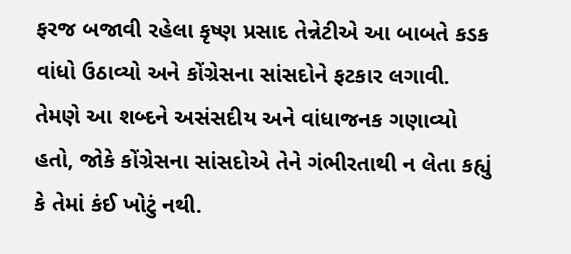ફરજ બજાવી રહેલા કૃષ્ણ પ્રસાદ તેન્નેટીએ આ બાબતે કડક વાંધો ઉઠાવ્યો અને કોંગ્રેસના સાંસદોને ફટકાર લગાવી. તેમણે આ શબ્દને અસંસદીય અને વાંધાજનક ગણાવ્યો હતો, જોકે કોંગ્રેસના સાંસદોએ તેને ગંભીરતાથી ન લેતા કહ્યું કે તેમાં કંઈ ખોટું નથી.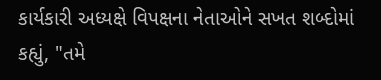કાર્યકારી અધ્યક્ષે વિપક્ષના નેતાઓને સખત શબ્દોમાં કહ્યું, "તમે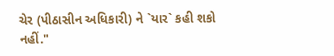ચેર (પીઠાસીન અધિકારી) ને `યાર` કહી શકો નહીં."